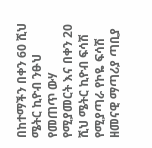በከተማችን በቀን 60 ሺህ ሜትር ኪዮብ ንፁህ የመጠጥ ውሃ የሚያመርት እና በቀን 20 ሺህ ሜትር ኪዮብ ፍሳሽ የሚያጣራ የኮዬ ፍሳሽ ዘመናዊ ማጣሪያ ጣቢያ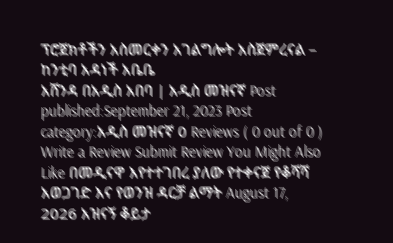ፕሮጀክቶችን አስመርቀን አገልግሎት አስጀምረናል – ከንቲባ አዳነች አቤቤ
አሸንዳ በአዲስ አበባ | አዲስ መዝናኛ Post published:September 21, 2023 Post category:አዲስ መዝናኛ 0 Reviews ( 0 out of 0 ) Write a Review Submit Review You Might Also Like በመዲናዋ እየተተገበረ ያለው የተቀናጀ የቆሻሻ አወጋገድ እና የወንዝ ዳርቻ ልማት August 17, 2026 አዝናኝ ቆይታ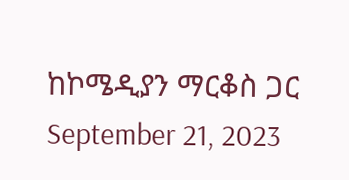ከኮሜዲያን ማርቆስ ጋር September 21, 2023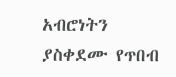አብሮነትን ያስቀደሙ የጥበብ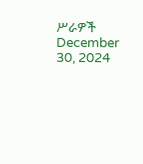ሥራዎች December 30, 2024